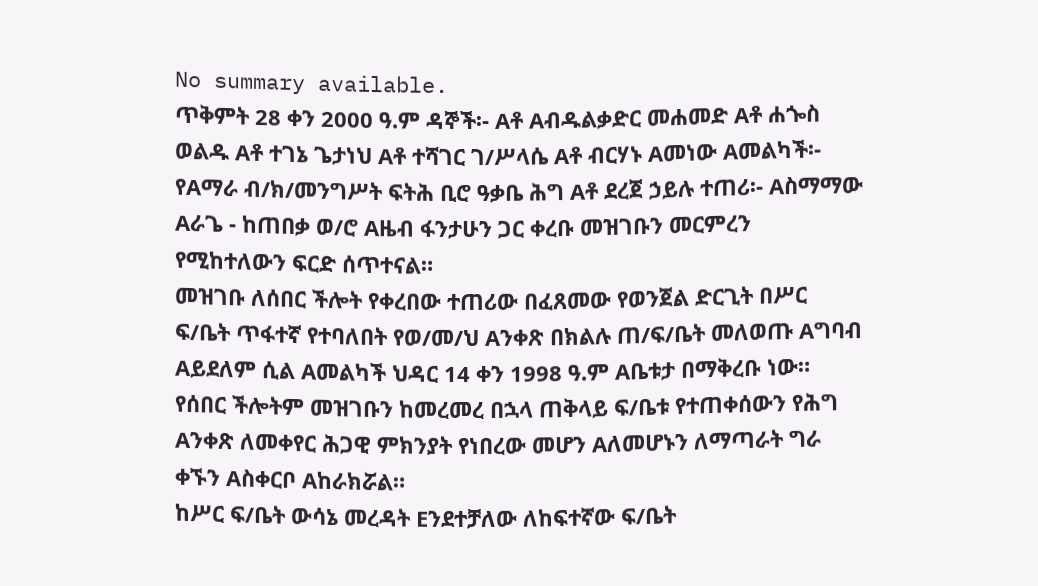No summary available.
ጥቅምት 28 ቀን 2000 ዓ.ም ዳኞች፡- Aቶ Aብዱልቃድር መሐመድ Aቶ ሐጐስ ወልዱ Aቶ ተገኔ ጌታነህ Aቶ ተሻገር ገ/ሥላሴ Aቶ ብርሃኑ Aመነው Aመልካች፡- የAማራ ብ/ክ/መንግሥት ፍትሕ ቢሮ ዓቃቤ ሕግ Aቶ ደረጀ ኃይሉ ተጠሪ፡- Aስማማው Aራጌ - ከጠበቃ ወ/ሮ Aዜብ ፋንታሁን ጋር ቀረቡ መዝገቡን መርምረን የሚከተለውን ፍርድ ሰጥተናል።
መዝገቡ ለሰበር ችሎት የቀረበው ተጠሪው በፈጸመው የወንጀል ድርጊት በሥር ፍ/ቤት ጥፋተኛ የተባለበት የወ/መ/ህ Aንቀጽ በክልሉ ጠ/ፍ/ቤት መለወጡ Aግባብ Aይደለም ሲል Aመልካች ህዳር 14 ቀን 1998 ዓ.ም Aቤቱታ በማቅረቡ ነው።
የሰበር ችሎትም መዝገቡን ከመረመረ በኋላ ጠቅላይ ፍ/ቤቱ የተጠቀሰውን የሕግ Aንቀጽ ለመቀየር ሕጋዊ ምክንያት የነበረው መሆን Aለመሆኑን ለማጣራት ግራ ቀኙን Aስቀርቦ Aከራክሯል።
ከሥር ፍ/ቤት ውሳኔ መረዳት Eንደተቻለው ለከፍተኛው ፍ/ቤት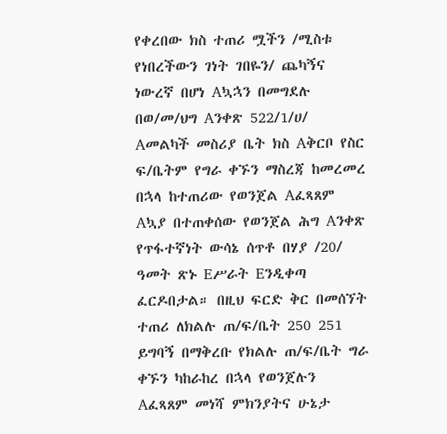የቀረበው ክስ ተጠሪ ሟችን /ሚስቱ የነበረችውን ገነት ገበዬን/ ጨካኝና ነውረኛ በሆነ Aኳኋን በመግደሉ በወ/መ/ህግ Aንቀጽ 522/1/ሀ/ Aመልካች መስሪያ ቤት ክስ Aቅርቦ የስር ፍ/ቤትም የግራ ቀኙን ማስረጃ ከመረመረ በኋላ ከተጠሪው የወንጀል Aፈጻጸም Aኳያ በተጠቀሰው የወንጀል ሕግ Aንቀጽ የጥፋተኛነት ውሳኔ ሰጥቶ በሃያ /20/ ዓመት ጽኑ Eሥራት Eንዲቀጣ ፈርዶበታል። በዚህ ፍርድ ቅር በመሰኘት ተጠሪ ለክልሉ ጠ/ፍ/ቤት 250 251 ይግባኝ በማቅረቡ የክልሉ ጠ/ፍ/ቤት ግራ ቀኙን ካከራከረ በኋላ የወንጀሉን Aፈጻጸም መነሻ ምክንያትና ሁኔታ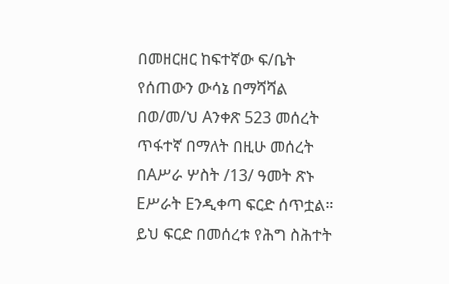በመዘርዘር ከፍተኛው ፍ/ቤት የሰጠውን ውሳኔ በማሻሻል በወ/መ/ህ Aንቀጽ 523 መሰረት ጥፋተኛ በማለት በዚሁ መሰረት በAሥራ ሦስት /13/ ዓመት ጽኑ Eሥራት Eንዲቀጣ ፍርድ ሰጥቷል። ይህ ፍርድ በመሰረቱ የሕግ ስሕተት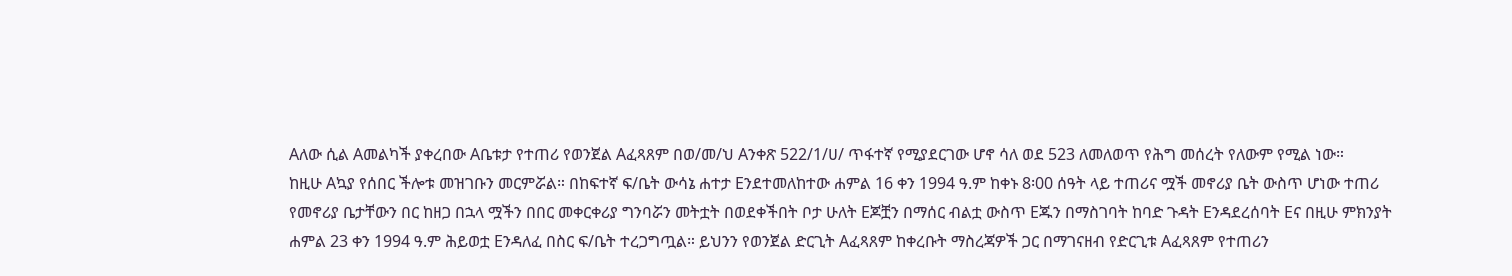Aለው ሲል Aመልካች ያቀረበው Aቤቱታ የተጠሪ የወንጀል Aፈጻጸም በወ/መ/ህ Aንቀጽ 522/1/ሀ/ ጥፋተኛ የሚያደርገው ሆኖ ሳለ ወደ 523 ለመለወጥ የሕግ መሰረት የለውም የሚል ነው።
ከዚሁ Aኳያ የሰበር ችሎቱ መዝገቡን መርምሯል። በከፍተኛ ፍ/ቤት ውሳኔ ሐተታ Eንደተመለከተው ሐምል 16 ቀን 1994 ዓ.ም ከቀኑ 8፡00 ሰዓት ላይ ተጠሪና ሟች መኖሪያ ቤት ውስጥ ሆነው ተጠሪ የመኖሪያ ቤታቸውን በር ከዘጋ በኋላ ሟችን በበር መቀርቀሪያ ግንባሯን መትቷት በወደቀችበት ቦታ ሁለት Eጆቿን በማሰር ብልቷ ውስጥ Eጁን በማስገባት ከባድ ጉዳት Eንዳደረሰባት Eና በዚሁ ምክንያት ሐምል 23 ቀን 1994 ዓ.ም ሕይወቷ Eንዳለፈ በስር ፍ/ቤት ተረጋግጧል። ይህንን የወንጀል ድርጊት Aፈጻጸም ከቀረቡት ማስረጃዎች ጋር በማገናዘብ የድርጊቱ Aፈጻጸም የተጠሪን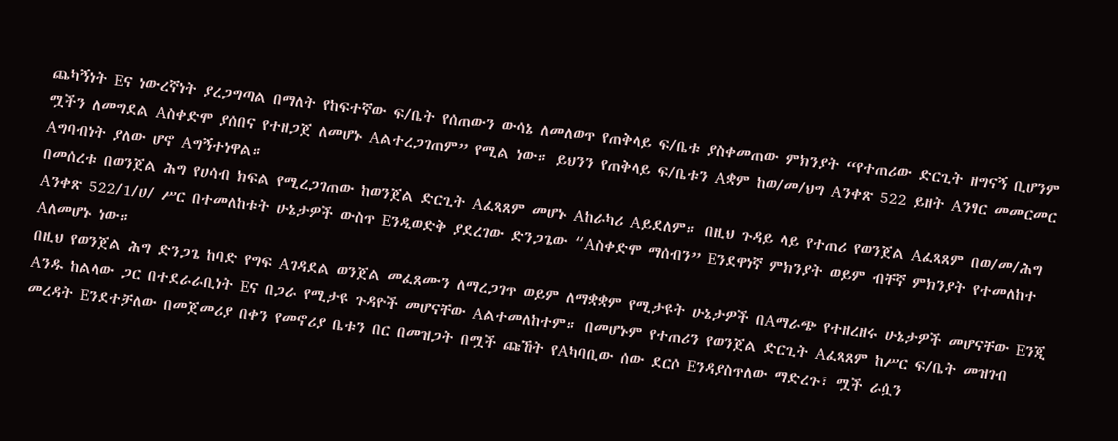ጨካኝነት Eና ነውረኛነት ያረጋግጣል በማለት የከፍተኛው ፍ/ቤት የሰጠውን ውሳኔ ለመለወጥ የጠቅላይ ፍ/ቤቱ ያስቀመጠው ምክንያት “የተጠሪው ድርጊት ዘግናኝ ቢሆንም ሟችን ለመግደል Aስቀድሞ ያሰበና የተዘጋጀ ለመሆኑ Aልተረጋገጠም” የሚል ነው። ይህንን የጠቅላይ ፍ/ቤቱን Aቋም ከወ/መ/ህግ Aንቀጽ 522 ይዘት Aንፃር መመርመር Aግባብነት ያለው ሆኖ Aግኝተነዋል።
በመሰረቱ በወንጀል ሕግ የሀሳብ ክፍል የሚረጋገጠው ከወንጀል ድርጊት Aፈጻጸም መሆኑ Aከራካሪ Aይደለም። በዚህ ጉዳይ ላይ የተጠሪ የወንጀል Aፈጻጸም በወ/መ/ሕግ Aንቀጽ 522/1/ሀ/ ሥር በተመለከቱት ሁኔታዎች ውስጥ Eንዲወድቅ ያደረገው ድንጋጌው “Aስቀድሞ ማሰብን” Eንደዋነኛ ምክንያት ወይም ብቸኛ ምክንያት የተመለከተ Aለመሆኑ ነው።
በዚህ የወንጀል ሕግ ድንጋጌ ከባድ የግፍ Aገዳደል ወንጀል መፈጸሙን ለማረጋገጥ ወይም ለማቋቋም የሚታዩት ሁኔታዎች በAማራጭ የተዘረዘሩ ሁኔታዎች መሆናቸው Eንጂ Aንዱ ከልላው ጋር በተደራራቢነት Eና በጋራ የሚታዩ ጉዳዮች መሆናቸው Aልተመለከተም። በመሆኑም የተጠሪን የወንጀል ድርጊት Aፈጻጸም ከሥር ፍ/ቤት መዝገብ መረዳት Eንደተቻለው በመጀመሪያ በቀን የመኖሪያ ቤቱን በር በመዝጋት በሟች ጩኸት የAካባቢው ሰው ደርሶ Eንዳያስጥለው ማድረጉ፣ ሟች ራሷን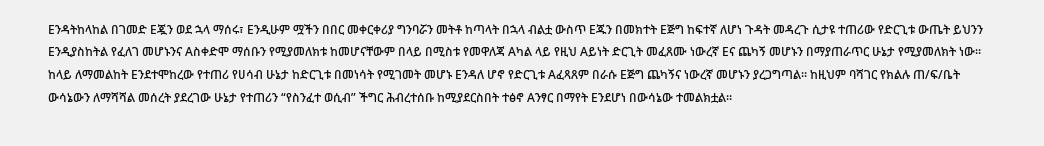Eንዳትከላከል በገመድ Eጇን ወደ ኋላ ማሰሩ፣ Eንዲሁም ሟችን በበር መቀርቀሪያ ግንባሯን መትቶ ከጣላት በኋላ ብልቷ ውስጥ Eጁን በመክተት Eጅግ ከፍተኛ ለሆነ ጉዳት መዳረጉ ሲታዩ ተጠሪው የድርጊቱ ውጤት ይህንን Eንዲያስከትል የፈለገ መሆኑንና Aስቀድሞ ማሰቡን የሚያመለክቱ ከመሆናቸውም በላይ በሚስቱ የመዋለጃ Aካል ላይ የዚህ Aይነት ድርጊት መፈጸሙ ነውረኛ Eና ጨካኝ መሆኑን በማያጠራጥር ሁኔታ የሚያመለክት ነው። ከላይ ለማመልከት Eንደተሞከረው የተጠሪ የሀሳብ ሁኔታ ከድርጊቱ በመነሳት የሚገመት መሆኑ Eንዳለ ሆኖ የድርጊቱ Aፈጻጸም በራሱ Eጅግ ጨካኝና ነውረኛ መሆኑን ያረጋግጣል። ከዚህም ባሻገር የክልሉ ጠ/ፍ/ቤት ውሳኔውን ለማሻሻል መሰረት ያደረገው ሁኔታ የተጠሪን “የስንፈተ ወሲብ” ችግር ሕብረተሰቡ ከሚያደርስበት ተፅኖ Aንፃር በማየት Eንደሆነ በውሳኔው ተመልክቷል።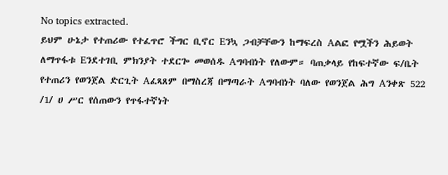No topics extracted.
ይህም ሁኔታ የተጠሪው የተፈጥሮ ችግር ቢኖር Eንኳ ጋብቻቸውን ከማፍረስ Aልፎ የሟችን ሕይወት ለማጥፋቱ Eንደተገቢ ምክንያት ተደርጐ መወሰዱ Aግባብነት የለውም። ባጠቃላይ የከፍተኛው ፍ/ቤት የተጠሪን የወንጀል ድርጊት Aፈጻጸም በማስረጃ በማጣራት Aግባብነት ባለው የወንጀል ሕግ Aንቀጽ 522 /1/ ሀ ሥር የሰጠውን የጥፋተኛነት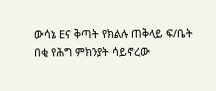ውሳኔ Eና ቅጣት የክልሉ ጠቅላይ ፍ/ቤት በቂ የሕግ ምክንያት ሳይኖረው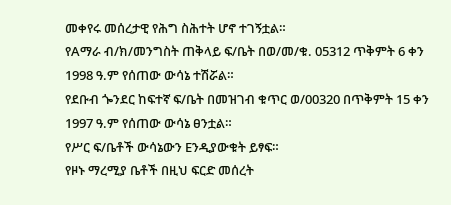መቀየሩ መሰረታዊ የሕግ ስሕተት ሆኖ ተገኝቷል።
የAማራ ብ/ክ/መንግስት ጠቅላይ ፍ/ቤት በወ/መ/ቁ. 05312 ጥቅምት 6 ቀን 1998 ዓ.ም የሰጠው ውሳኔ ተሽሯል።
የደቡብ ጐንደር ከፍተኛ ፍ/ቤት በመዝገብ ቁጥር ወ/00320 በጥቅምት 15 ቀን 1997 ዓ.ም የሰጠው ውሳኔ ፀንቷል።
የሥር ፍ/ቤቶች ውሳኔውን Eንዲያውቁት ይፃፍ።
የዞኑ ማረሚያ ቤቶች በዚህ ፍርድ መሰረት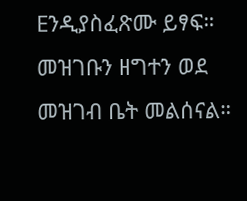Eንዲያስፈጽሙ ይፃፍ።
መዝገቡን ዘግተን ወደ መዝገብ ቤት መልሰናል።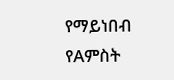የማይነበብ የAምስት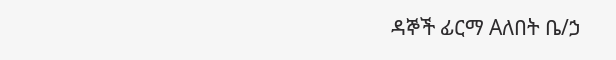ዳኞች ፊርማ Aለበት ቤ/ኃ